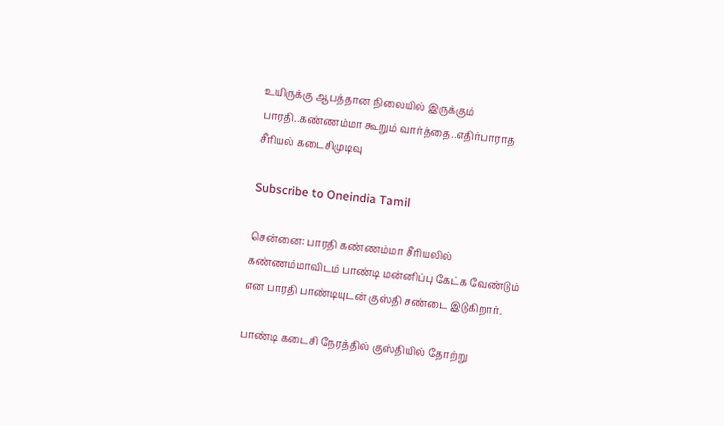உயிருக்கு ஆபத்தான நிலையில் இருக்கும் பாரதி..கண்ணம்மா கூறும் வார்த்தை..எதிர்பாராத சீரியல் கடைசிமுடிவு

Subscribe to Oneindia Tamil

சென்னை: பாரதி கண்ணம்மா சீரியலில் கண்ணம்மாவிடம் பாண்டி மன்னிப்பு கேட்க வேண்டும் என பாரதி பாண்டியுடன் குஸ்தி சண்டை இடுகிறார்.

பாண்டி கடைசி நேரத்தில் குஸ்தியில் தோற்று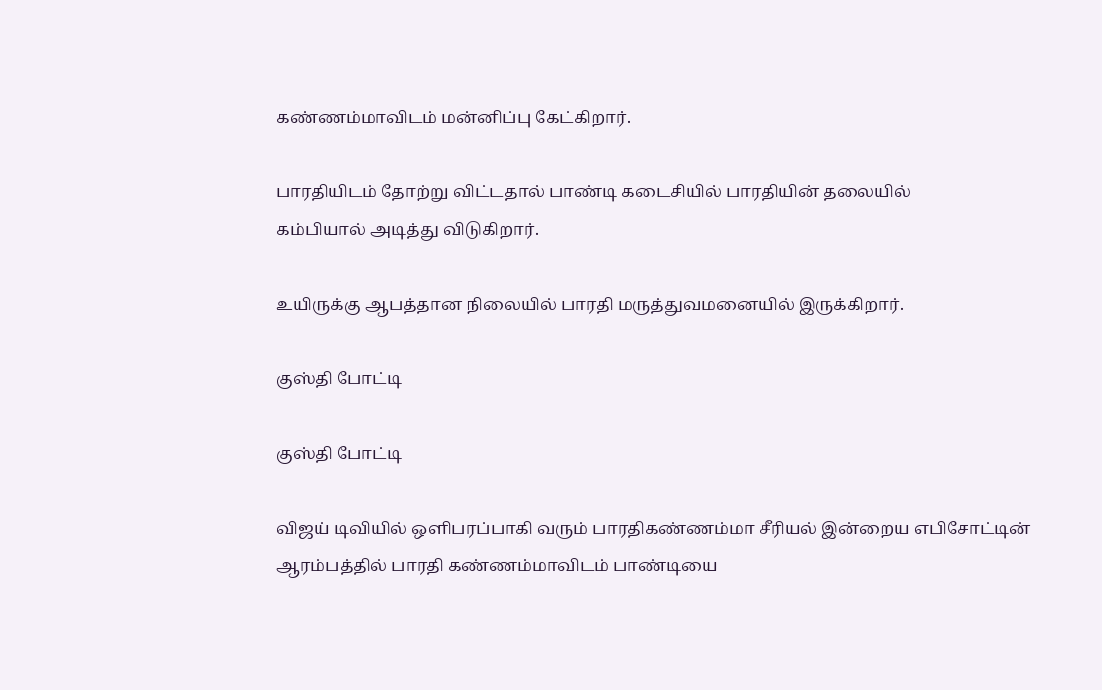கண்ணம்மாவிடம் மன்னிப்பு கேட்கிறார்.

பாரதியிடம் தோற்று விட்டதால் பாண்டி கடைசியில் பாரதியின் தலையில்
கம்பியால் அடித்து விடுகிறார்.

உயிருக்கு ஆபத்தான நிலையில் பாரதி மருத்துவமனையில் இருக்கிறார்.

குஸ்தி போட்டி

குஸ்தி போட்டி

விஜய் டிவியில் ஒளிபரப்பாகி வரும் பாரதிகண்ணம்மா சீரியல் இன்றைய எபிசோட்டின் ஆரம்பத்தில் பாரதி கண்ணம்மாவிடம் பாண்டியை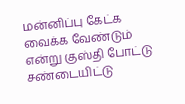மன்னிப்பு கேட்க வைக்க வேண்டும் என்று குஸ்தி போட்டு சண்டையிட்டு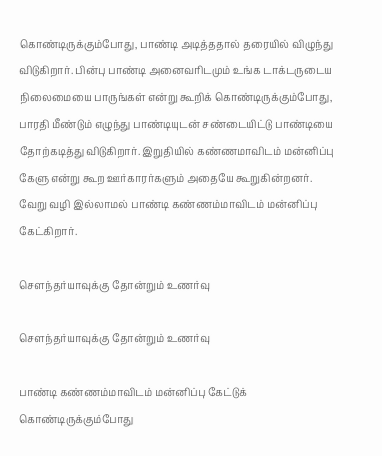கொண்டிருக்கும்போது, பாண்டி அடித்ததால் தரையில் விழுந்து விடுகிறார். பின்பு பாண்டி அனைவரிடமும் உங்க டாக்டருடைய நிலைமையை பாருங்கள் என்று கூறிக் கொண்டிருக்கும்போது, பாரதி மீண்டும் எழுந்து பாண்டியுடன் சண்டையிட்டு பாண்டியை தோற்கடித்து விடுகிறார். இறுதியில் கண்ணமாவிடம் மன்னிப்பு கேளு என்று கூற ஊர்காரர்களும் அதையே கூறுகின்றனர். வேறு வழி இல்லாமல் பாண்டி கண்ணம்மாவிடம் மன்னிப்பு கேட்கிறார்.

சௌந்தர்யாவுக்கு தோன்றும் உணர்வு

சௌந்தர்யாவுக்கு தோன்றும் உணர்வு

பாண்டி கண்ணம்மாவிடம் மன்னிப்பு கேட்டுக் கொண்டிருக்கும்போது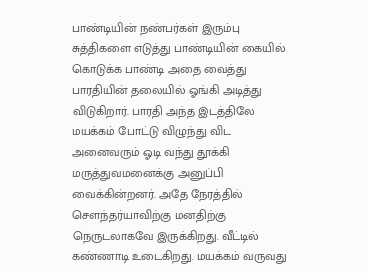பாண்டியின் நண்பர்கள் இரும்பு சுத்திகளை எடுத்து பாண்டியின் கையில் கொடுக்க பாண்டி அதை வைத்து பாரதியின் தலையில் ஓங்கி அடித்து விடுகிறார். பாரதி அந்த இடத்திலே மயக்கம் போட்டு விழுந்து விட அனைவரும் ஓடி வந்து தூக்கி மருத்துவமனைக்கு அனுப்பி வைக்கின்றனர். அதே நேரத்தில் சௌந்தர்யாவிற்கு மனதிற்கு நெருடலாகவே இருக்கிறது. வீட்டில் கண்ணாடி உடைகிறது. மயக்கம் வருவது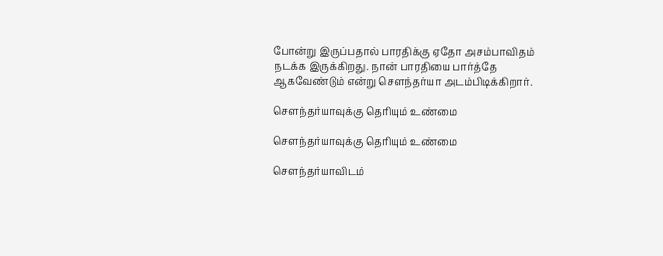போன்று இருப்பதால் பாரதிக்கு ஏதோ அசம்பாவிதம் நடக்க இருக்கிறது. நான் பாரதியை பார்த்தே ஆகவேண்டும் என்று சௌந்தர்யா அடம்பிடிக்கிறார்.

சௌந்தர்யாவுக்கு தெரியும் உண்மை

சௌந்தர்யாவுக்கு தெரியும் உண்மை

சௌந்தர்யாவிடம்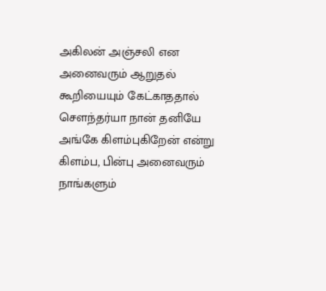அகிலன் அஞ்சலி என அனைவரும் ஆறுதல் கூறியையும் கேட்காததால் சௌந்தர்யா நான் தனியே அங்கே கிளம்புகிறேன் என்று கிளம்ப, பின்பு அனைவரும் நாங்களும்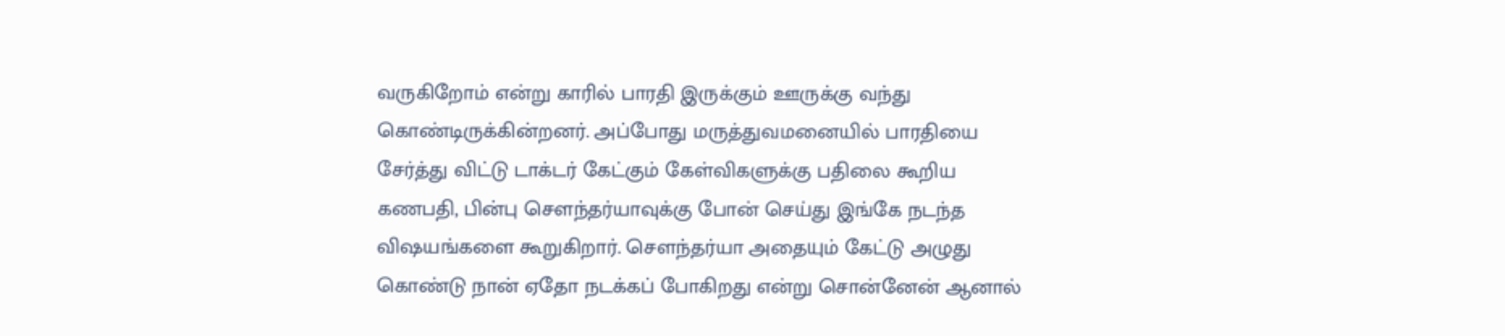வருகிறோம் என்று காரில் பாரதி இருக்கும் ஊருக்கு வந்து கொண்டிருக்கின்றனர். அப்போது மருத்துவமனையில் பாரதியை சேர்த்து விட்டு டாக்டர் கேட்கும் கேள்விகளுக்கு பதிலை கூறிய கணபதி, பின்பு சௌந்தர்யாவுக்கு போன் செய்து இங்கே நடந்த விஷயங்களை கூறுகிறார். சௌந்தர்யா அதையும் கேட்டு அழுது கொண்டு நான் ஏதோ நடக்கப் போகிறது என்று சொன்னேன் ஆனால்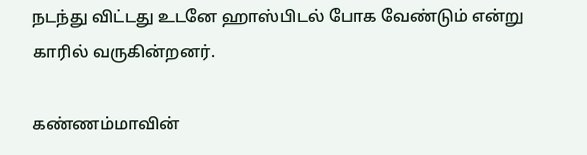நடந்து விட்டது உடனே ஹாஸ்பிடல் போக வேண்டும் என்று காரில் வருகின்றனர்.

கண்ணம்மாவின்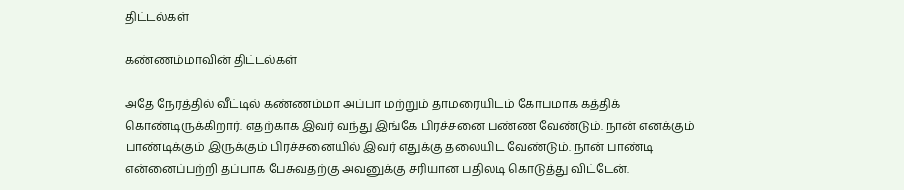திட்டல்கள்

கண்ணம்மாவின் திட்டல்கள்

அதே நேரத்தில் வீட்டில் கண்ணம்மா அப்பா மற்றும் தாமரையிடம் கோபமாக கத்திக் கொண்டிருக்கிறார். எதற்காக இவர் வந்து இங்கே பிரச்சனை பண்ண வேண்டும். நான் எனக்கும் பாண்டிக்கும் இருக்கும் பிரச்சனையில் இவர் எதுக்கு தலையிட வேண்டும். நான் பாண்டி என்னைப்பற்றி தப்பாக பேசுவதற்கு அவனுக்கு சரியான பதிலடி கொடுத்து விட்டேன்.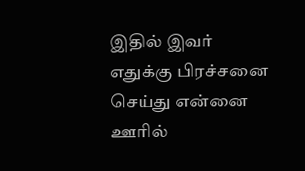இதில் இவர் எதுக்கு பிரச்சனை செய்து என்னை ஊரில்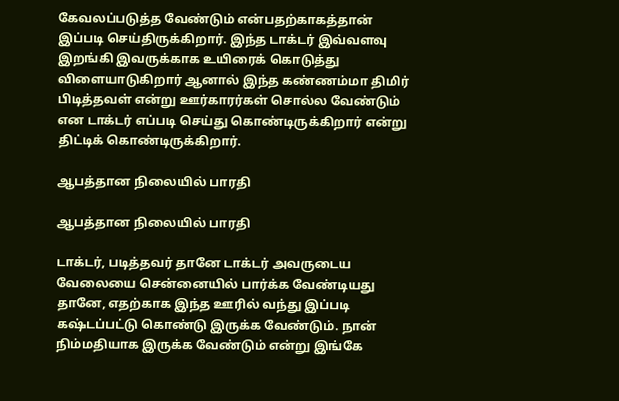கேவலப்படுத்த வேண்டும் என்பதற்காகத்தான் இப்படி செய்திருக்கிறார். இந்த டாக்டர் இவ்வளவு இறங்கி இவருக்காக உயிரைக் கொடுத்து விளையாடுகிறார் ஆனால் இந்த கண்ணம்மா திமிர் பிடித்தவள் என்று ஊர்காரர்கள் சொல்ல வேண்டும் என டாக்டர் எப்படி செய்து கொண்டிருக்கிறார் என்று திட்டிக் கொண்டிருக்கிறார்.

ஆபத்தான நிலையில் பாரதி

ஆபத்தான நிலையில் பாரதி

டாக்டர், படித்தவர் தானே டாக்டர் அவருடைய வேலையை சென்னையில் பார்க்க வேண்டியது தானே, எதற்காக இந்த ஊரில் வந்து இப்படி கஷ்டப்பட்டு கொண்டு இருக்க வேண்டும். நான் நிம்மதியாக இருக்க வேண்டும் என்று இங்கே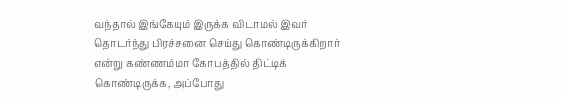வந்தால் இங்கேயும் இருக்க விடாமல் இவர் தொடர்ந்து பிரச்சனை செய்து கொண்டிருக்கிறார் என்று கண்ணம்மா கோபத்தில் திட்டிக் கொண்டிருக்க, அப்போது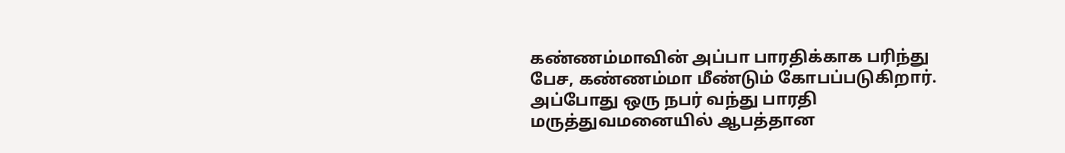கண்ணம்மாவின் அப்பா பாரதிக்காக பரிந்து பேச, கண்ணம்மா மீண்டும் கோபப்படுகிறார். அப்போது ஒரு நபர் வந்து பாரதி மருத்துவமனையில் ஆபத்தான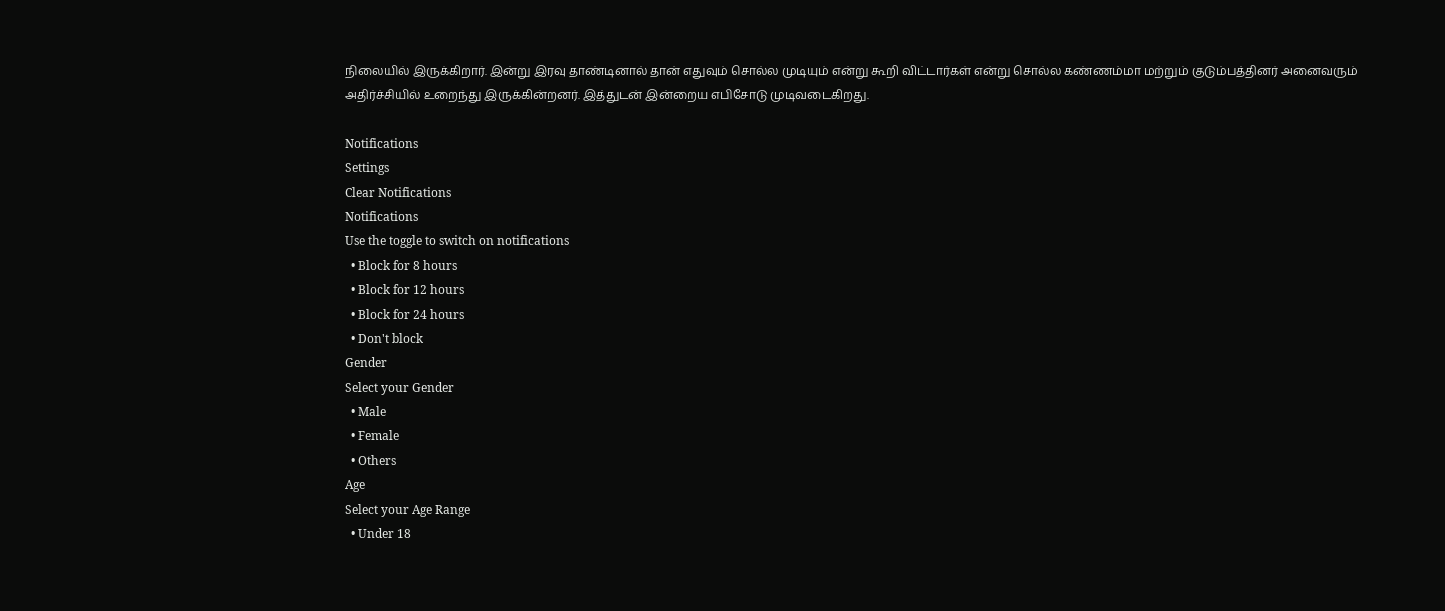நிலையில் இருக்கிறார். இன்று இரவு தாண்டினால் தான் எதுவும் சொல்ல முடியும் என்று கூறி விட்டார்கள் என்று சொல்ல கண்ணம்மா மற்றும் குடும்பத்தினர் அனைவரும் அதிர்ச்சியில் உறைந்து இருக்கின்றனர். இத்துடன் இன்றைய எபிசோடு முடிவடைகிறது.

Notifications
Settings
Clear Notifications
Notifications
Use the toggle to switch on notifications
  • Block for 8 hours
  • Block for 12 hours
  • Block for 24 hours
  • Don't block
Gender
Select your Gender
  • Male
  • Female
  • Others
Age
Select your Age Range
  • Under 18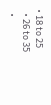• 18 to 25
  • 26 to 35
  •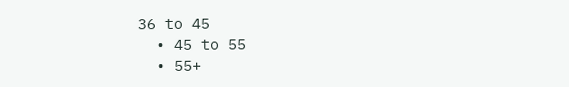36 to 45
  • 45 to 55
  • 55+